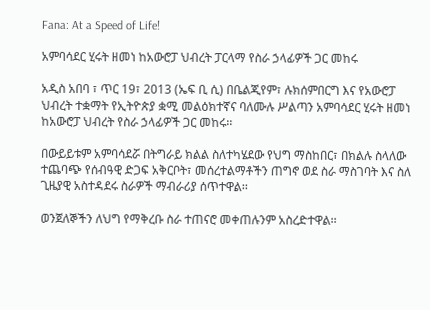Fana: At a Speed of Life!

አምባሳደር ሂሩት ዘመነ ከአውሮፓ ህብረት ፓርላማ የስራ ኃላፊዎች ጋር መከሩ

አዲስ አበባ ፣ ጥር 19፣ 2013 (ኤፍ ቢ ሲ) በቤልጂየም፣ ሉክሰምበርግ እና የአውሮፓ ህብረት ተቋማት የኢትዮጵያ ቋሚ መልዕክተኛና ባለሙሉ ሥልጣን አምባሳደር ሂሩት ዘመነ ከአውሮፓ ህብረት የስራ ኃላፊዎች ጋር መከሩ፡፡

በውይይቱም አምባሳደሯ በትግራይ ክልል ስለተካሄደው የህግ ማስከበር፣ በክልሉ ስላለው ተጨባጭ የሰብዓዊ ድጋፍ አቅርቦት፣ መሰረተልማቶችን ጠግኖ ወደ ስራ ማስገባት እና ስለ ጊዜያዊ አስተዳደሩ ስራዎች ማብራሪያ ሰጥተዋል፡፡

ወንጀለኞችን ለህግ የማቅረቡ ስራ ተጠናሮ መቀጠሉንም አስረድተዋል፡፡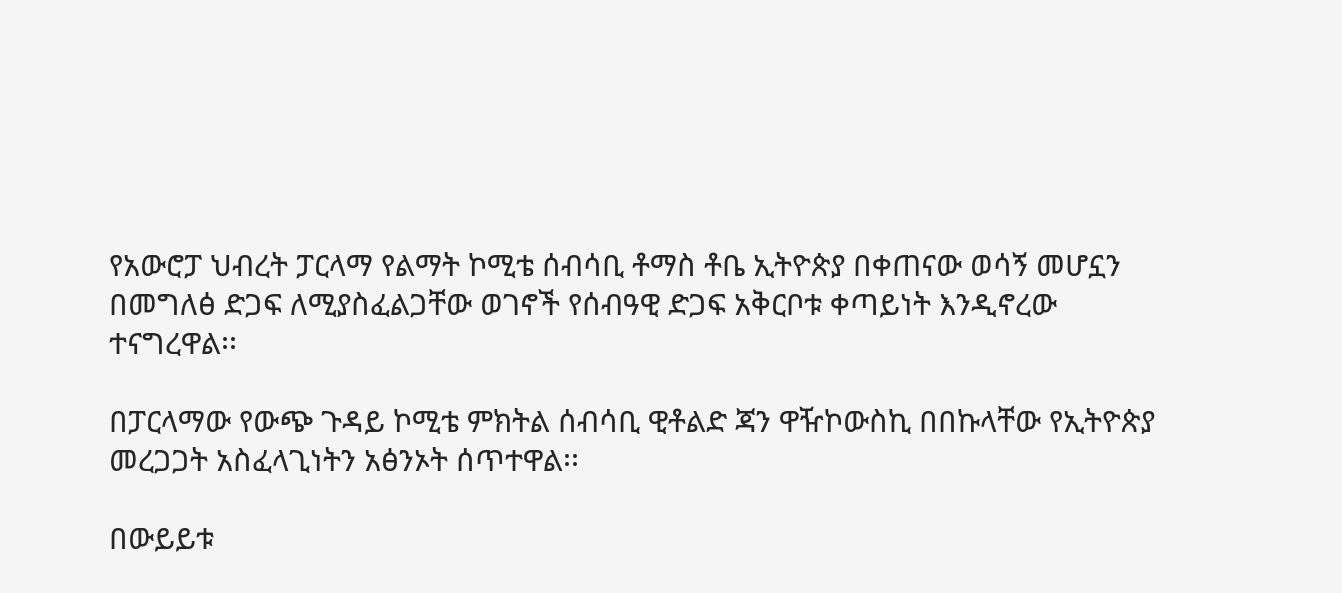የአውሮፓ ህብረት ፓርላማ የልማት ኮሚቴ ሰብሳቢ ቶማስ ቶቤ ኢትዮጵያ በቀጠናው ወሳኝ መሆኗን በመግለፅ ድጋፍ ለሚያስፈልጋቸው ወገኖች የሰብዓዊ ድጋፍ አቅርቦቱ ቀጣይነት እንዲኖረው ተናግረዋል፡፡

በፓርላማው የውጭ ጉዳይ ኮሚቴ ምክትል ሰብሳቢ ዊቶልድ ጃን ዋዥኮውስኪ በበኩላቸው የኢትዮጵያ መረጋጋት አስፈላጊነትን አፅንኦት ሰጥተዋል፡፡

በውይይቱ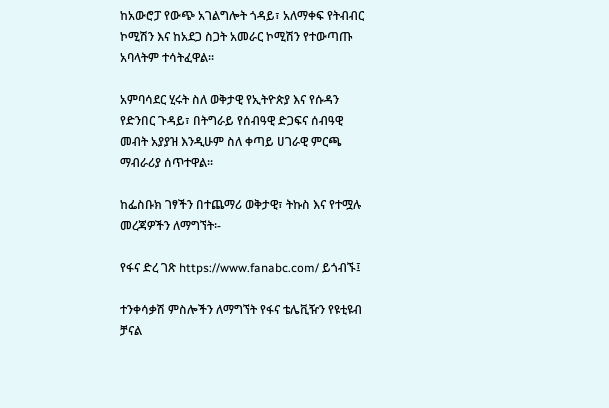ከአውሮፓ የውጭ አገልግሎት ጎዳይ፣ አለማቀፍ የትብብር ኮሚሽን እና ከአደጋ ስጋት አመራር ኮሚሽን የተውጣጡ አባላትም ተሳትፈዋል፡፡

አምባሳደር ሂሩት ስለ ወቅታዊ የኢትዮጵያ እና የሱዳን የድንበር ጉዳይ፣ በትግራይ የሰብዓዊ ድጋፍና ሰብዓዊ መብት አያያዝ እንዲሁም ስለ ቀጣይ ሀገራዊ ምርጫ ማብራሪያ ሰጥተዋል፡፡

ከፌስቡክ ገፃችን በተጨማሪ ወቅታዊ፣ ትኩስ እና የተሟሉ መረጃዎችን ለማግኘት፡-

የፋና ድረ ገጽ https://www.fanabc.com/ ይጎብኙ፤

ተንቀሳቃሽ ምስሎችን ለማግኘት የፋና ቴሌቪዥን የዩቲዩብ ቻናል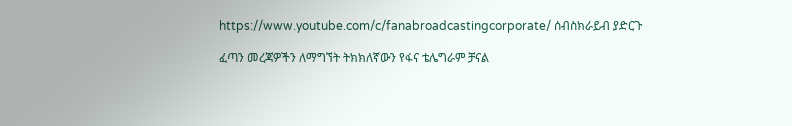https://www.youtube.com/c/fanabroadcastingcorporate/ ሰብስክራይብ ያድርጉ

ፈጣን መረጃዎችን ለማግኘት ትክክለኛውን የፋና ቴሌግራም ቻናል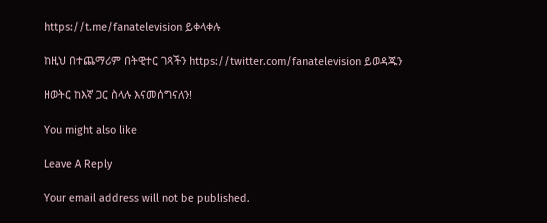https://t.me/fanatelevision ይቀላቀሉ

ከዚህ በተጨማሪም በትዊተር ገጻችን https://twitter.com/fanatelevision ይወዳጁን

ዘወትር ከእኛ ጋር ስላሉ እናመሰግናለን!

You might also like

Leave A Reply

Your email address will not be published.